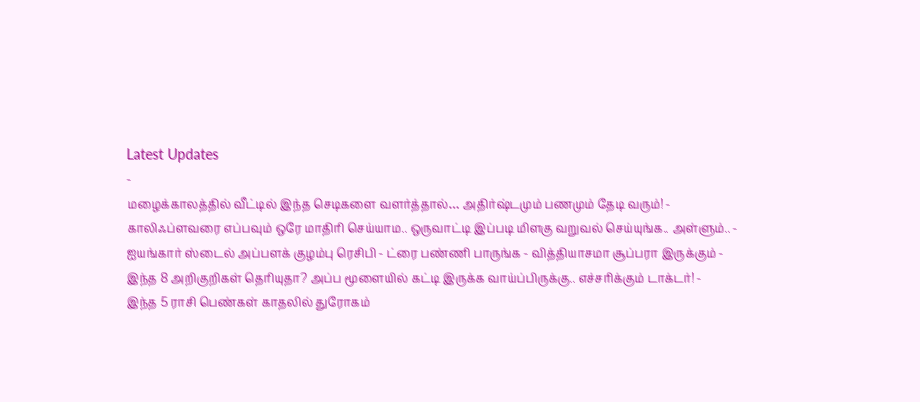Latest Updates
-
மழைக்காலத்தில் வீட்டில் இந்த செடிகளை வளர்த்தால்… அதிர்ஷ்டமும் பணமும் தேடி வரும்! -
காலிஃப்ளவரை எப்பவும் ஒரே மாதிரி செய்யாம.. ஒருவாட்டி இப்படி மிளகு வறுவல் செய்யுங்க.. அள்ளும்.. -
ஐயங்கார் ஸ்டைல் அப்பளக் குழம்பு ரெசிபி - ட்ரை பண்ணி பாருங்க - வித்தியாசமா சூப்பரா இருக்கும் -
இந்த 8 அறிகுறிகள் தெரியுதா? அப்ப மூளையில் கட்டி இருக்க வாய்ப்பிருக்கு.. எச்சரிக்கும் டாக்டர்! -
இந்த 5 ராசி பெண்கள் காதலில் துரோகம்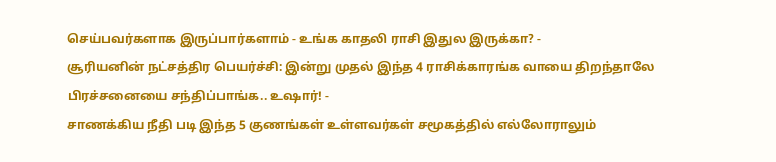செய்பவர்களாக இருப்பார்களாம் - உங்க காதலி ராசி இதுல இருக்கா? -
சூரியனின் நட்சத்திர பெயர்ச்சி: இன்று முதல் இந்த 4 ராசிக்காரங்க வாயை திறந்தாலே பிரச்சனையை சந்திப்பாங்க.. உஷார்! -
சாணக்கிய நீதி படி இந்த 5 குணங்கள் உள்ளவர்கள் சமூகத்தில் எல்லோராலும்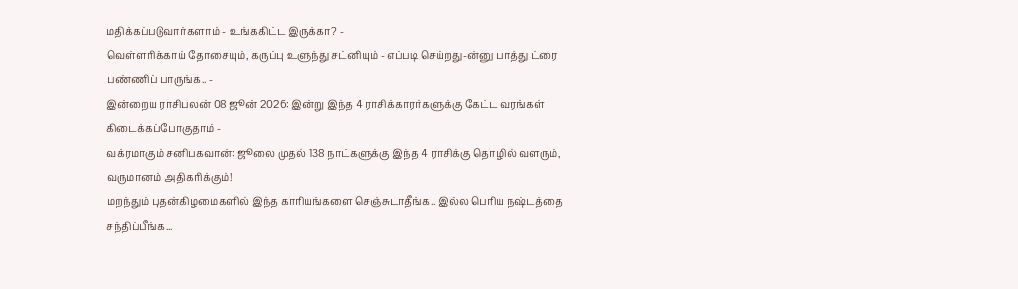மதிக்கப்படுவார்களாம் - உங்ககிட்ட இருக்கா? -
வெள்ளரிக்காய் தோசையும், கருப்பு உளுந்து சட்னியும் - எப்படி செய்றது-ன்னு பாத்து ட்ரை பண்ணிப் பாருங்க.. -
இன்றைய ராசிபலன் 08 ஜூன் 2026: இன்று இந்த 4 ராசிக்காரர்களுக்கு கேட்ட வரங்கள் கிடைக்கப்போகுதாம் -
வக்ரமாகும் சனிபகவான்: ஜூலை முதல் 138 நாட்களுக்கு இந்த 4 ராசிக்கு தொழில் வளரும், வருமானம் அதிகரிக்கும்!
மறந்தும் புதன்கிழமைகளில் இந்த காரியங்களை செஞ்சுடாதீங்க.. இல்ல பெரிய நஷ்டத்தை சந்திப்பீங்க...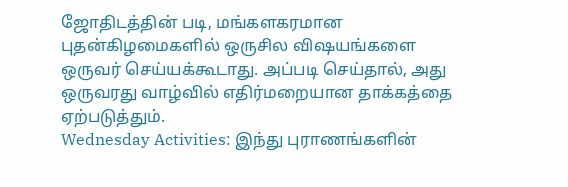ஜோதிடத்தின் படி, மங்களகரமான புதன்கிழமைகளில் ஒருசில விஷயங்களை ஒருவர் செய்யக்கூடாது. அப்படி செய்தால், அது ஒருவரது வாழ்வில் எதிர்மறையான தாக்கத்தை ஏற்படுத்தும்.
Wednesday Activities: இந்து புராணங்களின்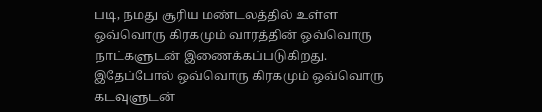படி, நமது சூரிய மண்டலத்தில் உள்ள ஒவ்வொரு கிரகமும் வாரத்தின் ஒவ்வொரு நாட்களுடன் இணைக்கப்படுகிறது. இதேப்போல் ஒவ்வொரு கிரகமும் ஒவ்வொரு கடவுளுடன்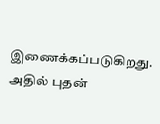இணைக்கப்படுகிறது. அதில் புதன்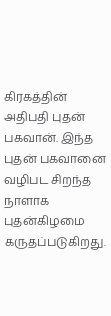கிரகத்தின் அதிபதி புதன் பகவான். இந்த புதன் பகவானை வழிபட சிறந்த நாளாக புதன்கிழமை கருதப்படுகிறது.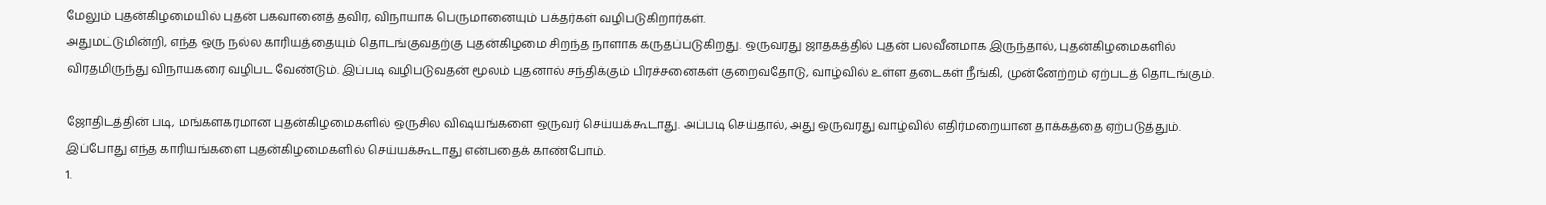மேலும் புதன்கிழமையில் புதன் பகவானைத் தவிர, விநாயாக பெருமானையும் பக்தர்கள் வழிபடுகிறார்கள்.
அதுமட்டுமின்றி, எந்த ஒரு நல்ல காரியத்தையும் தொடங்குவதற்கு புதன்கிழமை சிறந்த நாளாக கருதப்படுகிறது. ஒருவரது ஜாதகத்தில் புதன் பலவீனமாக இருந்தால், புதன்கிழமைகளில் விரதமிருந்து விநாயகரை வழிபட வேண்டும். இப்படி வழிபடுவதன் மூலம் புதனால் சந்திக்கும் பிரச்சனைகள் குறைவதோடு, வாழ்வில் உள்ள தடைகள் நீங்கி, முன்னேற்றம் ஏற்படத் தொடங்கும்.

ஜோதிடத்தின் படி, மங்களகரமான புதன்கிழமைகளில் ஒருசில விஷயங்களை ஒருவர் செய்யக்கூடாது. அப்படி செய்தால், அது ஒருவரது வாழ்வில் எதிர்மறையான தாக்கத்தை ஏற்படுத்தும். இப்போது எந்த காரியங்களை புதன்கிழமைகளில் செய்யக்கூடாது என்பதைக் காண்போம்.
1.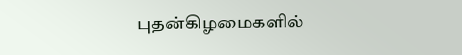புதன்கிழமைகளில்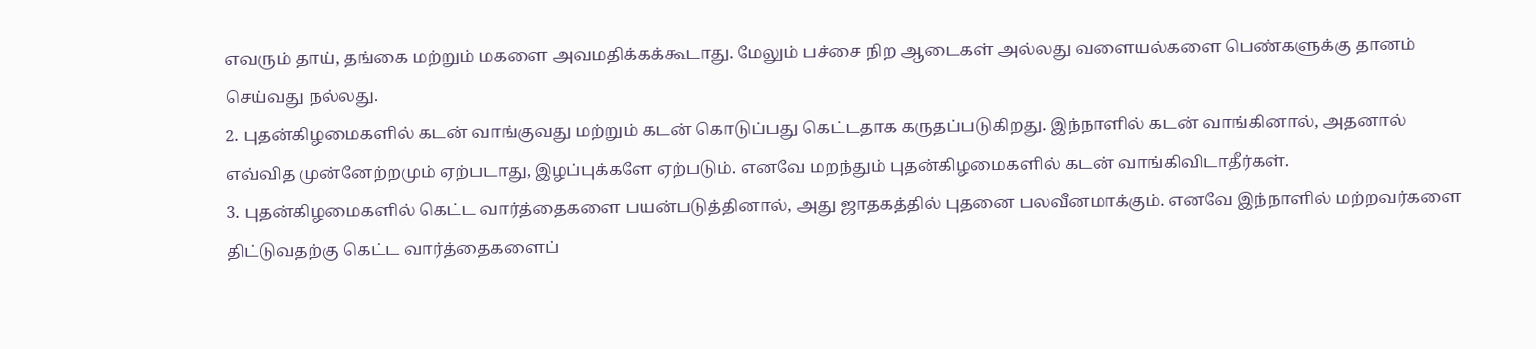எவரும் தாய், தங்கை மற்றும் மகளை அவமதிக்கக்கூடாது. மேலும் பச்சை நிற ஆடைகள் அல்லது வளையல்களை பெண்களுக்கு தானம் செய்வது நல்லது.
2. புதன்கிழமைகளில் கடன் வாங்குவது மற்றும் கடன் கொடுப்பது கெட்டதாக கருதப்படுகிறது. இந்நாளில் கடன் வாங்கினால், அதனால் எவ்வித முன்னேற்றமும் ஏற்படாது, இழப்புக்களே ஏற்படும். எனவே மறந்தும் புதன்கிழமைகளில் கடன் வாங்கிவிடாதீர்கள்.
3. புதன்கிழமைகளில் கெட்ட வார்த்தைகளை பயன்படுத்தினால், அது ஜாதகத்தில் புதனை பலவீனமாக்கும். எனவே இந்நாளில் மற்றவர்களை திட்டுவதற்கு கெட்ட வார்த்தைகளைப்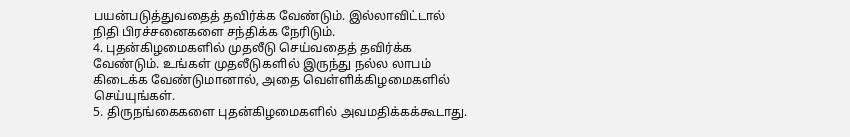பயன்படுத்துவதைத் தவிர்க்க வேண்டும். இல்லாவிட்டால் நிதி பிரச்சனைகளை சந்திக்க நேரிடும்.
4. புதன்கிழமைகளில் முதலீடு செய்வதைத் தவிர்க்க வேண்டும். உங்கள் முதலீடுகளில் இருந்து நல்ல லாபம் கிடைக்க வேண்டுமானால், அதை வெள்ளிக்கிழமைகளில் செய்யுங்கள்.
5. திருநங்கைகளை புதன்கிழமைகளில் அவமதிக்கக்கூடாது.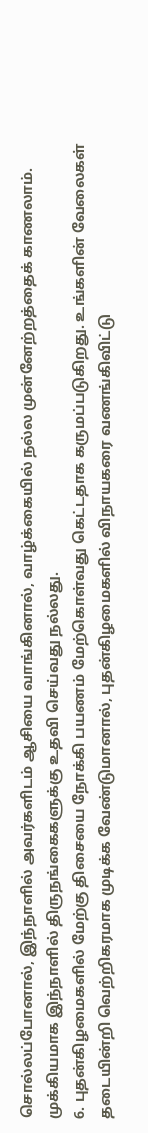சொல்லப்போனால், இந்நாளில் அவர்களிடம் ஆசியை வாங்கினால், வாழ்க்கையில் நல்ல முன்னேற்றத்தைக் காணலாம். முக்கியமாக இந்நாளில் திருநங்கைகளுக்கு உதவி செய்வது நல்லது.
6. புதன்கிழமைகளில் மேற்கு திசையை நோக்கி பயணம் மேற்கொள்வது கெட்டதாக கருமப்படுகிறது. உங்களின் வேலைகள் தடையின்றி வெற்றிகரமாக முடிக்க வேண்டுமானால், புதன்கிழமைகளில் விநாயகரை வணங்கிவிட்டு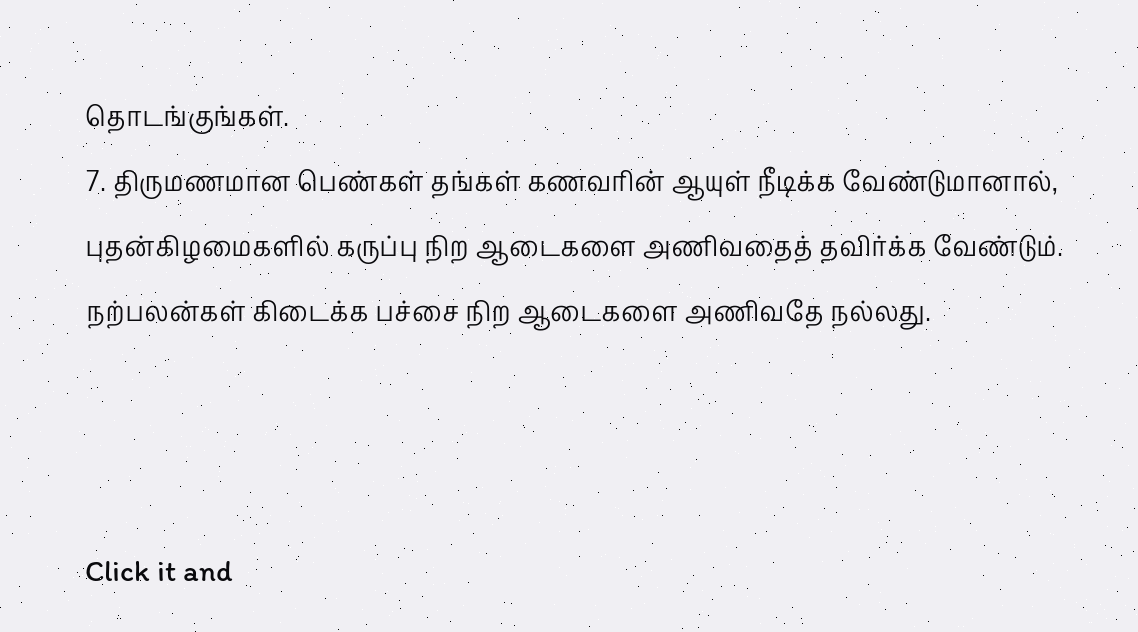தொடங்குங்கள்.
7. திருமணமான பெண்கள் தங்கள் கணவரின் ஆயுள் நீடிக்க வேண்டுமானால், புதன்கிழமைகளில் கருப்பு நிற ஆடைகளை அணிவதைத் தவிர்க்க வேண்டும். நற்பலன்கள் கிடைக்க பச்சை நிற ஆடைகளை அணிவதே நல்லது.



Click it and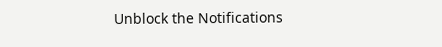Unblock the Notifications